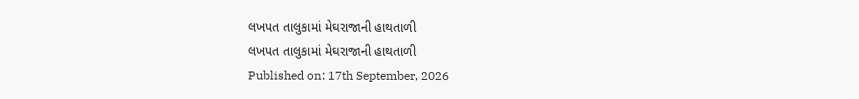લખપત તાલુકામાં મેઘરાજાની હાથતાળી
લખપત તાલુકામાં મેઘરાજાની હાથતાળી
Published on: 17th September, 2026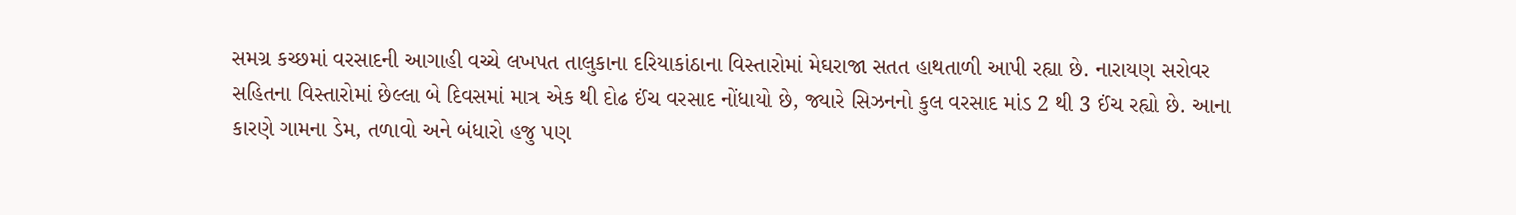સમગ્ર કચ્છમાં વરસાદની આગાહી વચ્ચે લખપત તાલુકાના દરિયાકાંઠાના વિસ્તારોમાં મેઘરાજા સતત હાથતાળી આપી રહ્યા છે. નારાયણ સરોવર સહિતના વિસ્તારોમાં છેલ્લા બે દિવસમાં માત્ર એક થી દોઢ ઈંચ વરસાદ નોંધાયો છે, જ્યારે સિઝનનો કુલ વરસાદ માંડ 2 થી 3 ઈંચ રહ્યો છે. આના કારણે ગામના ડેમ, તળાવો અને બંધારો હજુ પણ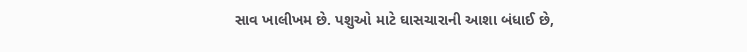સાવ ખાલીખમ છે. પશુઓ માટે ઘાસચારાની આશા બંધાઈ છે,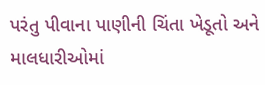પરંતુ પીવાના પાણીની ચિંતા ખેડૂતો અને માલધારીઓમાં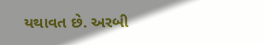યથાવત છે. અરબી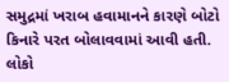સમુદ્રમાં ખરાબ હવામાનને કારણે બોટો કિનારે પરત બોલાવવામાં આવી હતી. લોકો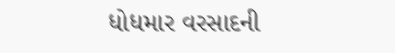ધોધમાર વરસાદની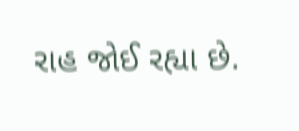રાહ જોઈ રહ્યા છે.